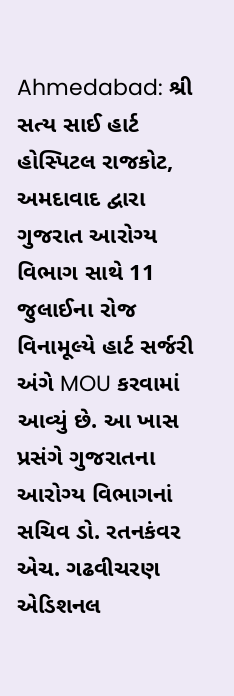Ahmedabad: શ્રી સત્ય સાઈ હાર્ટ હોસ્પિટલ રાજકોટ, અમદાવાદ દ્વારા ગુજરાત આરોગ્ય વિભાગ સાથે 11 જુલાઈના રોજ વિનામૂલ્યે હાર્ટ સર્જરી અંગે MOU કરવામાં આવ્યું છે. આ ખાસ પ્રસંગે ગુજરાતના આરોગ્ય વિભાગનાં સચિવ ડો. રતનકંવર એચ. ગઢવીચરણ એડિશનલ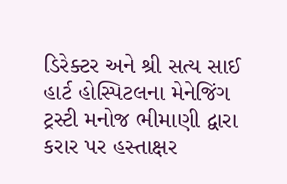ડિરેક્ટર અને શ્રી સત્ય સાઈ હાર્ટ હોસ્પિટલના મેનેજિંગ ટ્રસ્ટી મનોજ ભીમાણી દ્વારા કરાર પર હસ્તાક્ષર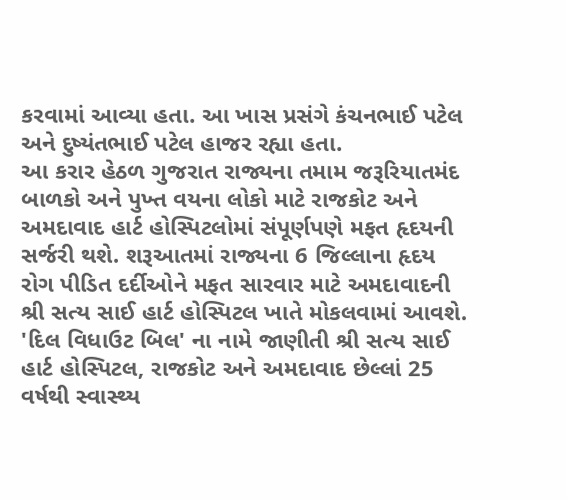કરવામાં આવ્યા હતા. આ ખાસ પ્રસંગે કંચનભાઈ પટેલ અને દુષ્યંતભાઈ પટેલ હાજર રહ્યા હતા.
આ કરાર હેઠળ ગુજરાત રાજ્યના તમામ જરૂરિયાતમંદ બાળકો અને પુખ્ત વયના લોકો માટે રાજકોટ અને અમદાવાદ હાર્ટ હોસ્પિટલોમાં સંપૂર્ણપણે મફત હૃદયની સર્જરી થશે. શરૂઆતમાં રાજ્યના 6 જિલ્લાના હૃદય રોગ પીડિત દર્દીઓને મફત સારવાર માટે અમદાવાદની શ્રી સત્ય સાઈ હાર્ટ હોસ્પિટલ ખાતે મોકલવામાં આવશે.
'દિલ વિધાઉટ બિલ' ના નામે જાણીતી શ્રી સત્ય સાઈ હાર્ટ હોસ્પિટલ, રાજકોટ અને અમદાવાદ છેલ્લાં 25 વર્ષથી સ્વાસ્થ્ય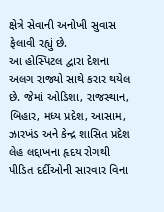ક્ષેત્રે સેવાની અનોખી સુવાસ ફેલાવી રહ્યું છે.
આ હોસ્પિટલ દ્વારા દેશના અલગ રાજ્યો સાથે કરાર થયેલ છે. જેમાં ઓડિશા, રાજસ્થાન, બિહાર, મધ્ય પ્રદેશ, આસામ, ઝારખંડ અને કેન્દ્ર શાસિત પ્રદેશ લેહ લદ્દાખના હૃદય રોગથી પીડિત દર્દીઓની સારવાર વિના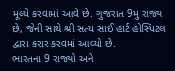મૂલ્યે કરવામાં આવે છે. ગુજરાત 9મુ રાજ્ય છે, જેની સાથે શ્રી સત્ય સાઈ હાર્ટ હોસ્પિટલ દ્વારા કરાર કરવમાં આવ્યો છે.
ભારતના 9 રાજ્યો અને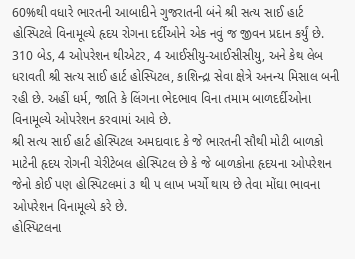60%થી વધારે ભારતની આબાદીને ગુજરાતની બંને શ્રી સત્ય સાઈ હાર્ટ હોસ્પિટલે વિનામૂલ્યે હૃદય રોગના દર્દીઓને એક નવું જ જીવન પ્રદાન કર્યું છે.
310 બેડ, 4 ઓપરેશન થીએટર, 4 આઈસીયુ-આઈસીસીયુ, અને કેથ લેબ ધરાવતી શ્રી સત્ય સાઈ હાર્ટ હોસ્પિટલ, કાશિન્દ્રા સેવા ક્ષેત્રે અનન્ય મિસાલ બની રહી છે. અહીં ધર્મ, જાતિ કે લિંગના ભેદભાવ વિના તમામ બાળદર્દીઓના વિનામૂલ્યે ઓપરેશન કરવામાં આવે છે.
શ્રી સત્ય સાઈ હાર્ટ હોસ્પિટલ અમદાવાદ કે જે ભારતની સૌથી મોટી બાળકો માટેની હૃદય રોગની ચેરીટેબલ હોસ્પિટલ છે કે જે બાળકોના હૃદયના ઓપરેશન જેનો કોઈ પણ હોસ્પિટલમાં ૩ થી પ લાખ ખર્ચો થાય છે તેવા મોંઘા ભાવના ઓપરેશન વિનામૂલ્યે કરે છે.
હોસ્પિટલના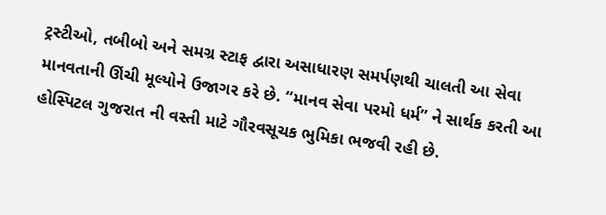ટ્રસ્ટીઓ, તબીબો અને સમગ્ર સ્ટાફ દ્વારા અસાધારણ સમર્પણથી ચાલતી આ સેવા માનવતાની ઊંચી મૂલ્યોને ઉજાગર કરે છે. “માનવ સેવા પરમો ધર્મ” ને સાર્થક કરતી આ હોસ્પિટલ ગુજરાત ની વસ્તી માટે ગૌરવસૂચક ભુમિકા ભજવી રહી છે.